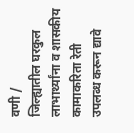वणी /
जिल्ह्यातील घरकुल लाभार्थ्यांना व शासकीय कामाकरिता रेती उपलब्ध करून द्यावे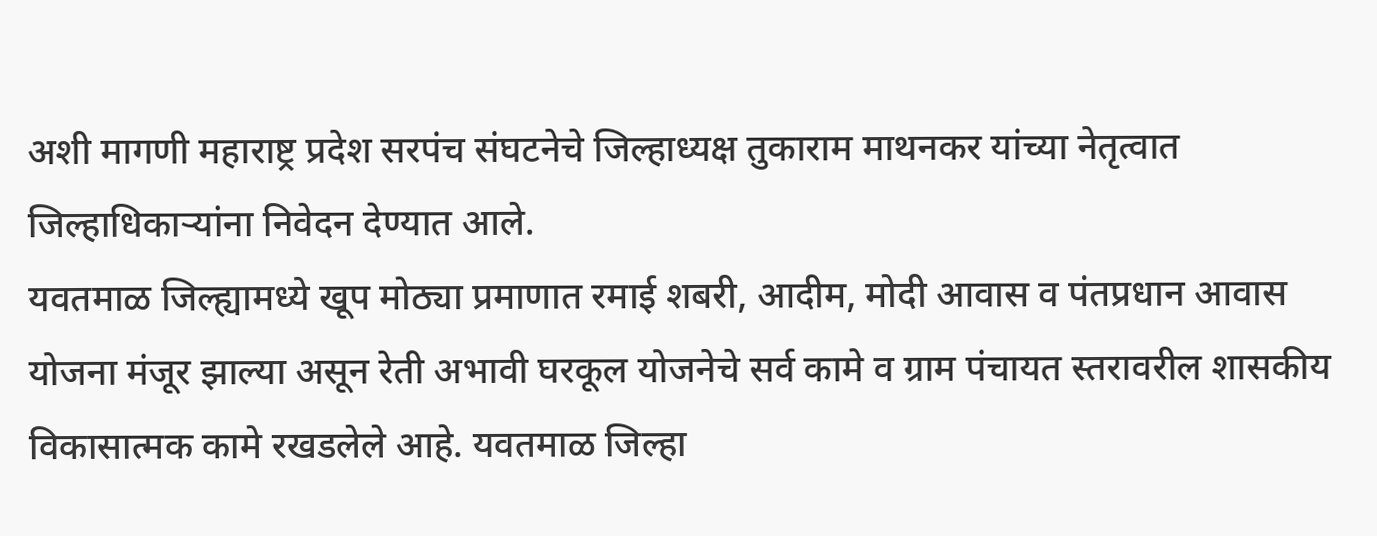अशी मागणी महाराष्ट्र प्रदेश सरपंच संघटनेचे जिल्हाध्यक्ष तुकाराम माथनकर यांच्या नेतृत्वात जिल्हाधिकाऱ्यांना निवेदन देण्यात आले.
यवतमाळ जिल्ह्यामध्ये खूप मोठ्या प्रमाणात रमाई शबरी, आदीम, मोदी आवास व पंतप्रधान आवास योजना मंजूर झाल्या असून रेती अभावी घरकूल योजनेचे सर्व कामे व ग्राम पंचायत स्तरावरील शासकीय विकासात्मक कामे रखडलेले आहे. यवतमाळ जिल्हा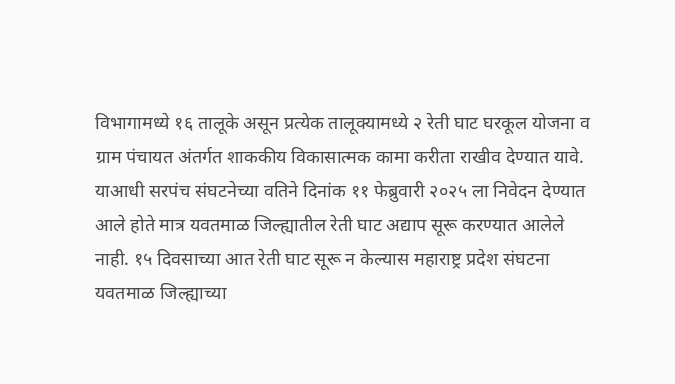विभागामध्ये १६ तालूके असून प्रत्येक तालूक्यामध्ये २ रेती घाट घरकूल योजना व ग्राम पंचायत अंतर्गत शाककीय विकासात्मक कामा करीता राखीव देण्यात यावे. याआधी सरपंच संघटनेच्या वतिने दिनांक ११ फेब्रुवारी २०२५ ला निवेदन देण्यात आले होते मात्र यवतमाळ जिल्ह्यातील रेती घाट अद्याप सूरू करण्यात आलेले नाही. १५ दिवसाच्या आत रेती घाट सूरू न केल्यास महाराष्ट्र प्रदेश संघटना यवतमाळ जिल्ह्याच्या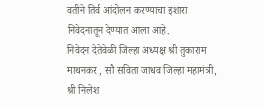वतीने तिर्व आंदोलन करण्याचा इशारा निवेदनातून देण्यात आला आहे.
निवेदन देतेवेळी जिल्हा अध्यक्ष श्री तुकाराम माथनकर , सौ सविता जाधव जिल्हा महामंत्री, श्री निलेश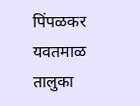पिंपळकर यवतमाळ तालुका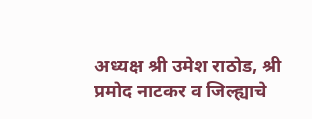अध्यक्ष श्री उमेश राठोड, श्री प्रमोद नाटकर व जिल्ह्याचे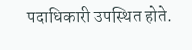पदाधिकारी उपस्थित होते.